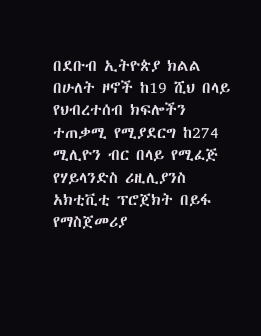በደቡብ ኢትዮጵያ ክልል በሁለት ዞኖች ከ19 ሺህ በላይ የህብረተሰብ ክፍሎችን ተጠቃሚ የሚያደርግ ከ274 ሚሊዮን ብር በላይ የሚፈጅ የሃይላንድስ ሪዚሊያንስ አክቲቪቲ ፕሮጀክት በይፋ የማስጀመሪያ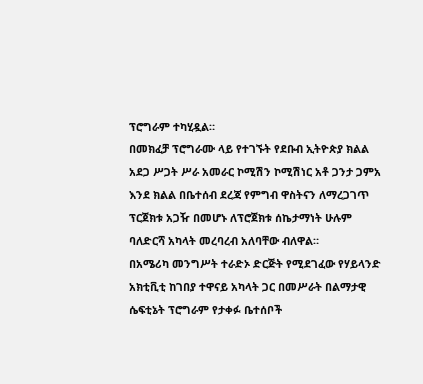ፕሮግራም ተካሂዷል።
በመክፈቻ ፕሮግራሙ ላይ የተገኙት የደቡብ ኢትዮጵያ ክልል አደጋ ሥጋት ሥራ አመራር ኮሚሽን ኮሚሽነር አቶ ጋንታ ጋምአ እንደ ክልል በቤተሰብ ደረጃ የምግብ ዋስትናን ለማረጋገጥ ፕርጀክቱ አጋዥ በመሆኑ ለፕሮጀክቱ ሰኬታማነት ሁሉም ባለድርሻ አካላት መረባረብ አለባቸው ብለዋል።
በአሜሪካ መንግሥት ተራድኦ ድርጅት የሚደገፈው የሃይላንድ አክቲቪቲ ከገበያ ተዋናይ አካላት ጋር በመሥራት በልማታዊ ሴፍቲኔት ፕሮግራም የታቀፉ ቤተሰቦች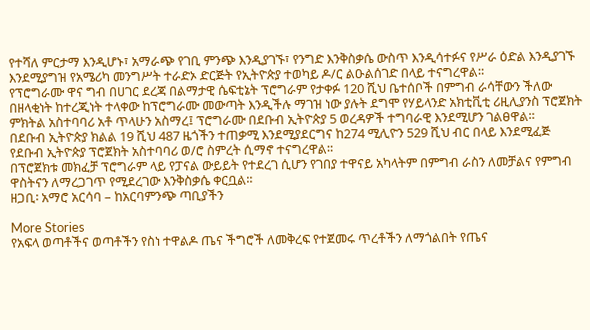የተሻለ ምርታማ እንዲሆኑ፣ አማራጭ የገቢ ምንጭ እንዲያገኙ፣ የንግድ እንቅስቃሴ ውስጥ እንዲሳተፉና የሥራ ዕድል እንዲያገኙ እንደሚያግዝ የአሜሪካ መንግሥት ተራድኦ ድርጅት የኢትዮጵያ ተወካይ ዶ/ር ልዑልሰገድ በላይ ተናግረዋል።
የፕሮግራሙ ዋና ግብ በሀገር ደረጃ በልማታዊ ሴፍቲኔት ፕሮግራም የታቀፉ 120 ሺህ ቤተሰቦች በምግብ ራሳቸውን ችለው በዘላቂነት ከተረጂነት ተላቀው ከፕሮግራሙ መውጣት እንዲችሉ ማገዝ ነው ያሉት ደግሞ የሃይላንድ አክቲቪቲ ሪዚሊያንስ ፕሮጀክት ምክትል አስተባባሪ አቶ ጥላሁን አስማረ፤ ፕሮግራሙ በደቡብ ኢትዮጵያ 5 ወረዳዎች ተግባራዊ እንደሚሆን ገልፀዋል።
በደቡብ ኢትዮጵያ ክልል 19 ሺህ 487 ዜጎችን ተጠቃሚ እንደሚያደርግና ከ274 ሚሊዮን 529 ሺህ ብር በላይ እንደሚፈጅ የደቡብ ኢትዮጵያ ፕሮጀክት አስተባባሪ ወ/ሮ ስምረት ሲማኖ ተናግረዋል።
በፕሮጀክቱ መክፈቻ ፕሮግራም ላይ የፓናል ውይይት የተደረገ ሲሆን የገበያ ተዋናይ አካላትም በምግብ ራስን ለመቻልና የምግብ ዋስትናን ለማረጋገጥ የሚደረገው እንቅስቃሴ ቀርቧል።
ዘጋቢ፡ አማሮ አርሳባ – ከአርባምንጭ ጣቢያችን

More Stories
የአፍላ ወጣቶችና ወጣቶችን የስነ ተዋልዶ ጤና ችግሮች ለመቅረፍ የተጀመሩ ጥረቶችን ለማጎልበት የጤና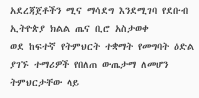አደረጃጀቶችን ሚና ማሳደግ እንደሚገባ የደቡብ ኢትዮጵያ ክልል ጤና ቢሮ አስታወቀ
ወደ ከፍተኛ የትምህርት ተቋማት የመግባት ዕድል ያገኙ ተማሪዎች የበለጠ ውጤታማ ለመሆን ትምህርታቸው ላይ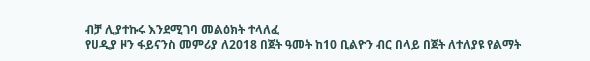ብቻ ሊያተኩሩ እንደሚገባ መልዕክት ተላለፈ
የሀዲያ ዞን ፋይናንስ መምሪያ ለ2018 በጀት ዓመት ከ10 ቢልዮን ብር በላይ በጀት ለተለያዩ የልማት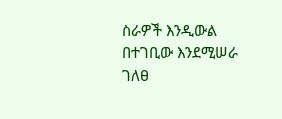ስራዎች እንዲውል በተገቢው እንደሚሠራ ገለፀ